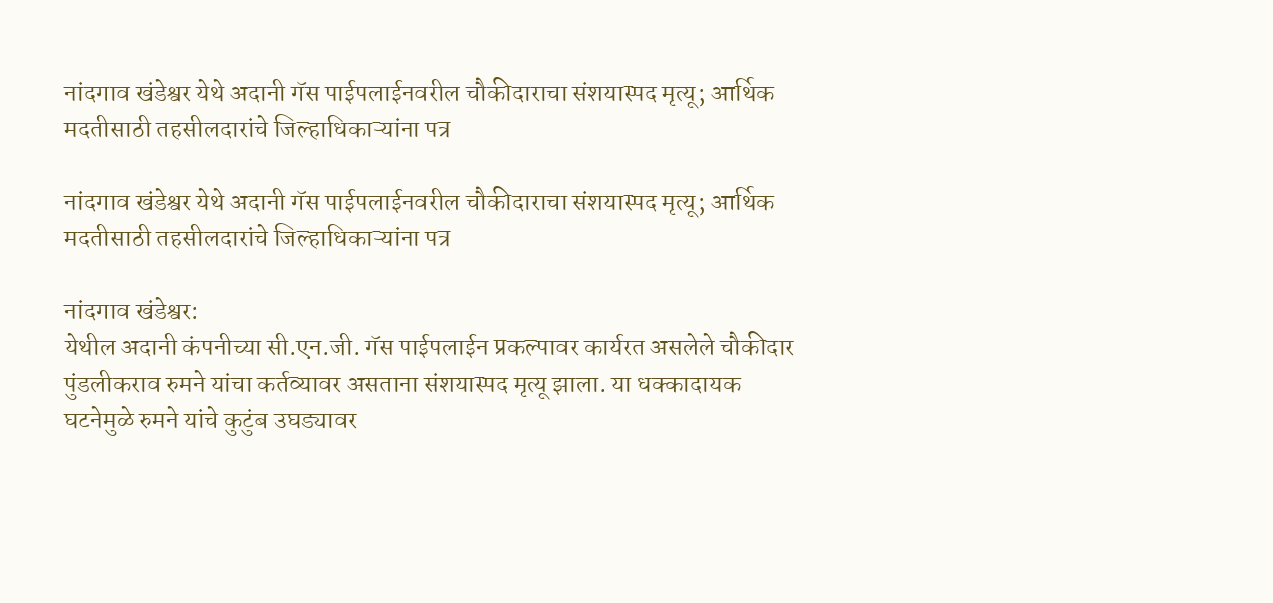नांदगाव खंडेश्वर येथे अदानी गॅस पाईपलाईनवरील चौकीदाराचा संशयास्पद मृत्यू; आर्थिक मदतीसाठी तहसीलदारांचे जिल्हाधिकाऱ्यांना पत्र

नांदगाव खंडेश्वर येथे अदानी गॅस पाईपलाईनवरील चौकीदाराचा संशयास्पद मृत्यू; आर्थिक मदतीसाठी तहसीलदारांचे जिल्हाधिकाऱ्यांना पत्र

नांदगाव खंडेश्वर:
येथील अदानी कंपनीच्या सी.एन.जी. गॅस पाईपलाईन प्रकल्पावर कार्यरत असलेले चौकीदार पुंडलीकराव रुमने यांचा कर्तव्यावर असताना संशयास्पद मृत्यू झाला. या धक्कादायक घटनेमुळे रुमने यांचे कुटुंब उघड्यावर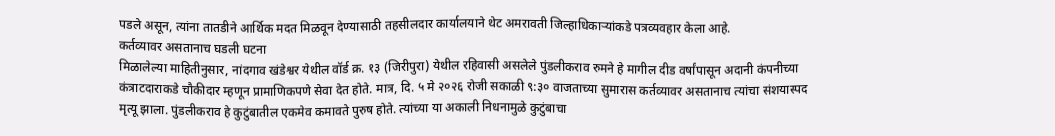पडले असून, त्यांना तातडीने आर्थिक मदत मिळवून देण्यासाठी तहसीलदार कार्यालयाने थेट अमरावती जिल्हाधिकाऱ्यांकडे पत्रव्यवहार केला आहे.
कर्तव्यावर असतानाच घडली घटना
मिळालेल्या माहितीनुसार, नांदगाव खंडेश्वर येथील वॉर्ड क्र. १३ (जिरीपुरा) येथील रहिवासी असलेले पुंडलीकराव रुमने हे मागील दीड वर्षांपासून अदानी कंपनीच्या कंत्राटदाराकडे चौकीदार म्हणून प्रामाणिकपणे सेवा देत होते. मात्र, दि. ५ मे २०२६ रोजी सकाळी ९:३० वाजताच्या सुमारास कर्तव्यावर असतानाच त्यांचा संशयास्पद मृत्यू झाला. पुंडलीकराव हे कुटुंबातील एकमेव कमावते पुरुष होते. त्यांच्या या अकाली निधनामुळे कुटुंबाचा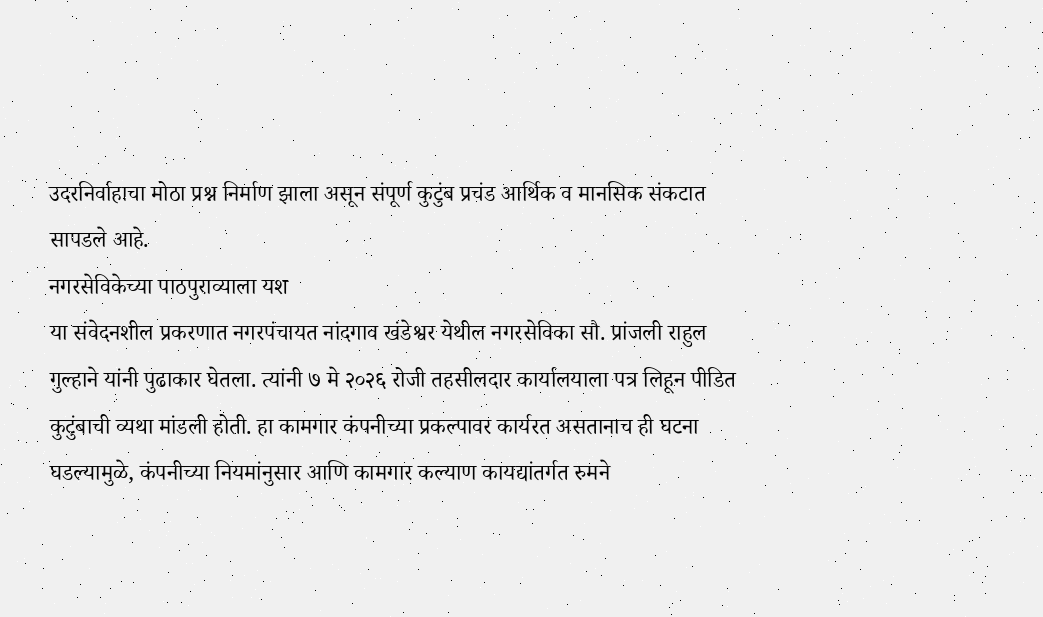उदरनिर्वाहाचा मोठा प्रश्न निर्माण झाला असून संपूर्ण कुटुंब प्रचंड आर्थिक व मानसिक संकटात सापडले आहे.
नगरसेविकेच्या पाठपुराव्याला यश
या संवेदनशील प्रकरणात नगरपंचायत नांदगाव खंडेश्वर येथील नगरसेविका सौ. प्रांजली राहुल गुल्हाने यांनी पुढाकार घेतला. त्यांनी ७ मे २०२६ रोजी तहसीलदार कार्यालयाला पत्र लिहून पीडित कुटुंबाची व्यथा मांडली होती. हा कामगार कंपनीच्या प्रकल्पावर कार्यरत असतानाच ही घटना घडल्यामुळे, कंपनीच्या नियमांनुसार आणि कामगार कल्याण कायद्यांतर्गत रुमने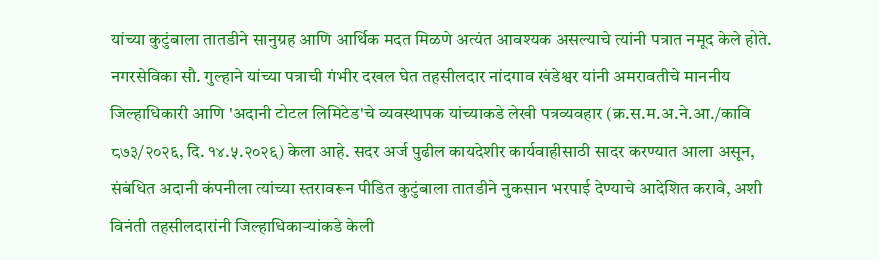यांच्या कुटुंबाला तातडीने सानुग्रह आणि आर्थिक मदत मिळणे अत्यंत आवश्यक असल्याचे त्यांनी पत्रात नमूद केले होते.
नगरसेविका सौ. गुल्हाने यांच्या पत्राची गंभीर दखल घेत तहसीलदार नांदगाव खंडेश्वर यांनी अमरावतीचे माननीय जिल्हाधिकारी आणि 'अदानी टोटल लिमिटेड'चे व्यवस्थापक यांच्याकडे लेखी पत्रव्यवहार (क्र.स.म.अ.ने.आ./कावि ८७३/२०२६, दि. १४.५.२०२६) केला आहे. सदर अर्ज पुढील कायदेशीर कार्यवाहीसाठी सादर करण्यात आला असून, संबंधित अदानी कंपनीला त्यांच्या स्तरावरून पीडित कुटुंबाला तातडीने नुकसान भरपाई देण्याचे आदेशित करावे, अशी विनंती तहसीलदारांनी जिल्हाधिकाऱ्यांकडे केली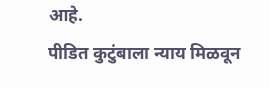आहे.
पीडित कुटुंबाला न्याय मिळवून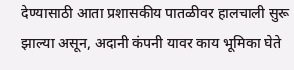देण्यासाठी आता प्रशासकीय पातळीवर हालचाली सुरू झाल्या असून, अदानी कंपनी यावर काय भूमिका घेते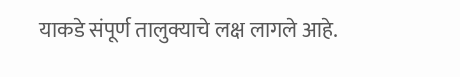याकडे संपूर्ण तालुक्याचे लक्ष लागले आहे.